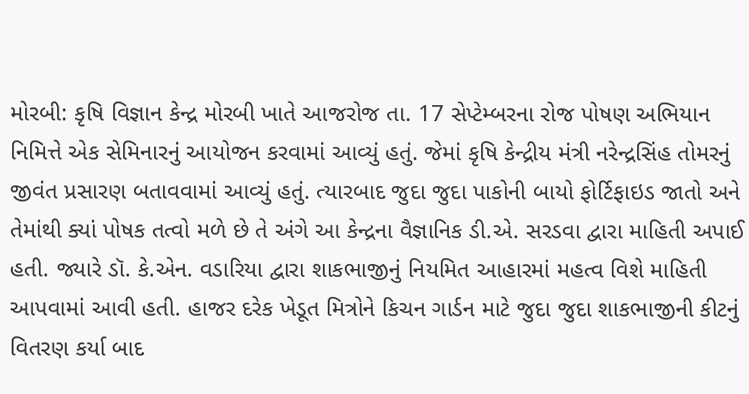મોરબી: કૃષિ વિજ્ઞાન કેન્દ્ર મોરબી ખાતે આજરોજ તા. 17 સેપ્ટેમ્બરના રોજ પોષણ અભિયાન નિમિત્તે એક સેમિનારનું આયોજન કરવામાં આવ્યું હતું. જેમાં કૃષિ કેન્દ્રીય મંત્રી નરેન્દ્રસિંહ તોમરનું જીવંત પ્રસારણ બતાવવામાં આવ્યું હતું. ત્યારબાદ જુદા જુદા પાકોની બાયો ફોર્ટિફાઇડ જાતો અને તેમાંથી ક્યાં પોષક તત્વો મળે છે તે અંગે આ કેન્દ્રના વૈજ્ઞાનિક ડી.એ. સરડવા દ્વારા માહિતી અપાઈ હતી. જ્યારે ડૉ. કે.એન. વડારિયા દ્વારા શાકભાજીનું નિયમિત આહારમાં મહત્વ વિશે માહિતી આપવામાં આવી હતી. હાજર દરેક ખેડૂત મિત્રોને કિચન ગાર્ડન માટે જુદા જુદા શાકભાજીની કીટનું વિતરણ કર્યા બાદ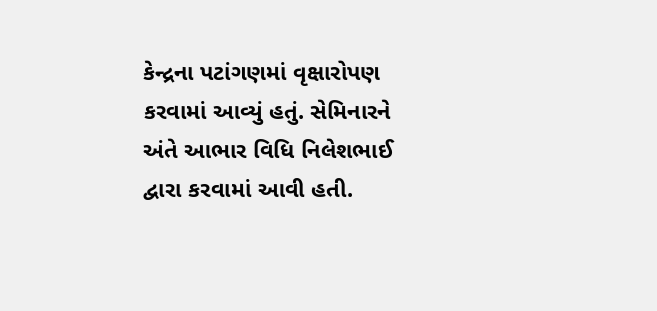કેન્દ્રના પટાંગણમાં વૃક્ષારોપણ કરવામાં આવ્યું હતું. સેમિનારને અંતે આભાર વિધિ નિલેશભાઈ દ્વારા કરવામાં આવી હતી.